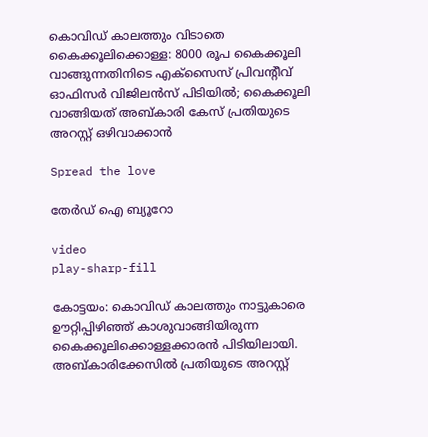കൊവിഡ് കാലത്തും വിടാതെ കൈക്കൂലിക്കൊള്ള: 8000 രൂപ കൈക്കൂലി വാങ്ങുന്നതിനിടെ എക്‌സൈസ് പ്രിവന്റീവ് ഓഫിസർ വിജിലൻസ് പിടിയിൽ; കൈക്കൂലി വാങ്ങിയത് അബ്കാരി കേസ് പ്രതിയുടെ അറസ്റ്റ് ഒഴിവാക്കാൻ

Spread the love

തേർഡ് ഐ ബ്യൂറോ

video
play-sharp-fill

കോട്ടയം: കൊവിഡ് കാലത്തും നാട്ടുകാരെ ഊറ്റിപ്പിഴിഞ്ഞ് കാശുവാങ്ങിയിരുന്ന കൈക്കൂലിക്കൊള്ളക്കാരൻ പിടിയിലായി. അബ്കാരിക്കേസിൽ പ്രതിയുടെ അറസ്റ്റ്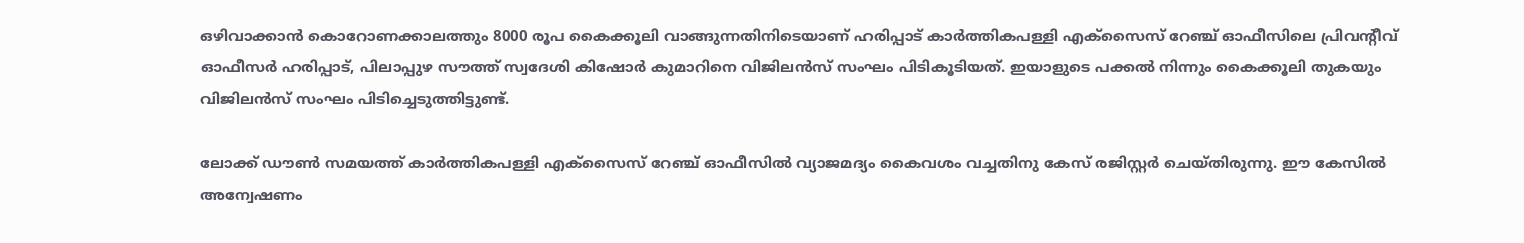ഒഴിവാക്കാൻ കൊറോണക്കാലത്തും 8000 രൂപ കൈക്കൂലി വാങ്ങുന്നതിനിടെയാണ് ഹരിപ്പാട് കാർത്തികപള്ളി എക്‌സൈസ് റേഞ്ച് ഓഫീസിലെ പ്രിവന്റീവ് ഓഫീസർ ഹരിപ്പാട്, പിലാപ്പുഴ സൗത്ത് സ്വദേശി കിഷോർ കുമാറിനെ വിജിലൻസ് സംഘം പിടികൂടിയത്. ഇയാളുടെ പക്കൽ നിന്നും കൈക്കൂലി തുകയും വിജിലൻസ് സംഘം പിടിച്ചെടുത്തിട്ടുണ്ട്.

ലോക്ക് ഡൗൺ സമയത്ത് കാർത്തികപള്ളി എക്‌സൈസ് റേഞ്ച് ഓഫീസിൽ വ്യാജമദ്യം കൈവശം വച്ചതിനു കേസ് രജിസ്റ്റർ ചെയ്തിരുന്നു. ഈ കേസിൽ അന്വേഷണം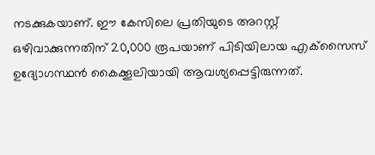നടക്കുകയാണ്. ഈ കേസിലെ പ്രതിയുടെ അറസ്റ്റ് ഒഴിവാക്കുന്നതിന് 20,000 രൂപയാണ് പിടിയിലായ എക്‌സൈസ് ഉദ്യോഗസ്ഥൻ കൈക്കൂലിയായി ആവശ്യപ്പെട്ടിരുന്നത്.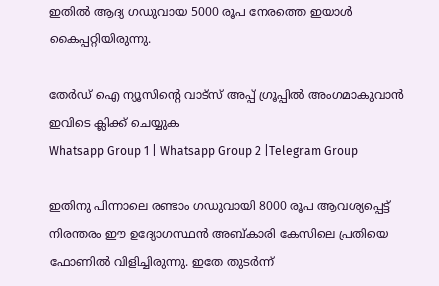ഇതിൽ ആദ്യ ഗഡുവായ 5000 രൂപ നേരത്തെ ഇയാൾ കൈപ്പറ്റിയിരുന്നു.

തേർഡ് ഐ ന്യൂസിന്റെ വാട്സ് അപ്പ് ഗ്രൂപ്പിൽ അംഗമാകുവാൻ ഇവിടെ ക്ലിക്ക് ചെയ്യുക
Whatsapp Group 1 | Whatsapp Group 2 |Telegram Group

ഇതിനു പിന്നാലെ രണ്ടാം ഗഡുവായി 8000 രൂപ ആവശ്യപ്പെട്ട് നിരന്തരം ഈ ഉദ്യോഗസ്ഥൻ അബ്കാരി കേസിലെ പ്രതിയെ ഫോണിൽ വിളിച്ചിരുന്നു. ഇതേ തുടർന്ന്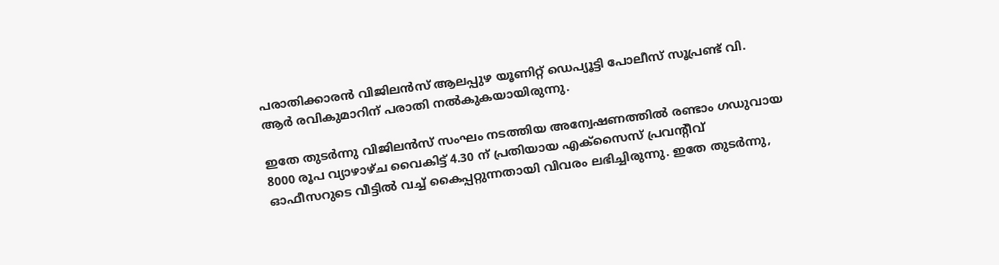പരാതിക്കാരൻ വിജിലൻസ് ആലപ്പുഴ യൂണിറ്റ് ഡെപ്യൂട്ടി പോലീസ് സൂപ്രണ്ട് വി. ആർ രവികുമാറിന് പരാതി നൽകുകയായിരുന്നു.

ഇതേ തുടർന്നു വിജിലൻസ് സംഘം നടത്തിയ അന്വേഷണത്തിൽ രണ്ടാം ഗഡുവായ 8000 രൂപ വ്യാഴാഴ്ച വൈകിട്ട് 4.30 ന് പ്രതിയായ എക്‌സൈസ് പ്രവന്റീവ് ഓഫീസറുടെ വീട്ടിൽ വച്ച് കൈപ്പറ്റുന്നതായി വിവരം ലഭിച്ചിരുന്നു. ഇതേ തുടർന്നു,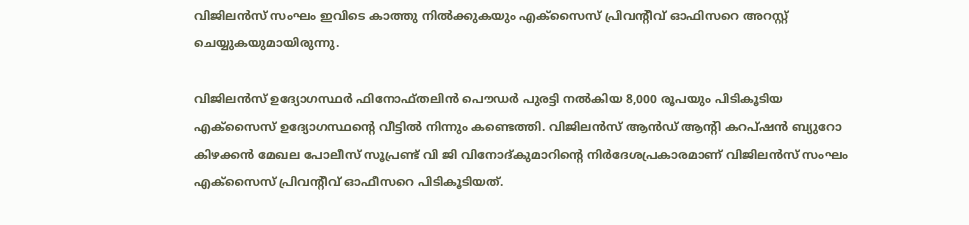വിജിലൻസ് സംഘം ഇവിടെ കാത്തു നിൽക്കുകയും എക്‌സൈസ് പ്രിവന്റീവ് ഓഫിസറെ അറസ്റ്റ് ചെയ്യുകയുമായിരുന്നു.

വിജിലൻസ് ഉദ്യോഗസ്ഥർ ഫിനോഫ്തലിൻ പൌഡർ പുരട്ടി നൽകിയ 8,000 രൂപയും പിടികൂടിയ എക്‌സൈസ് ഉദ്യോഗസ്ഥന്റെ വീട്ടിൽ നിന്നും കണ്ടെത്തി. വിജിലൻസ് ആൻഡ് ആന്റി കറപ്ഷൻ ബ്യുറോ കിഴക്കൻ മേഖല പോലീസ് സൂപ്രണ്ട് വി ജി വിനോദ്കുമാറിന്റെ നിർദേശപ്രകാരമാണ് വിജിലൻസ് സംഘം എക്‌സൈസ് പ്രിവന്റീവ് ഓഫീസറെ പിടികൂടിയത്.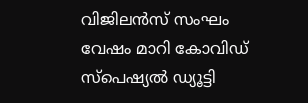വിജിലൻസ് സംഘം വേഷം മാറി കോവിഡ് സ്‌പെഷ്യൽ ഡ്യൂട്ടി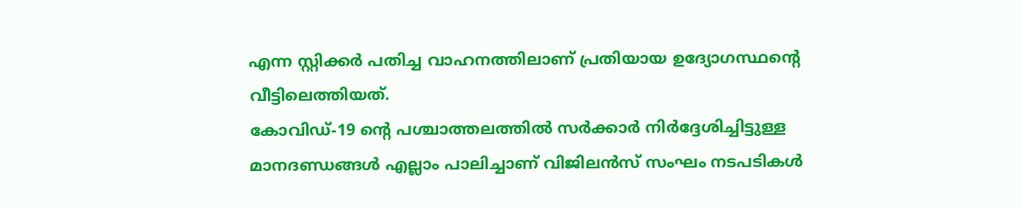എന്ന സ്റ്റിക്കർ പതിച്ച വാഹനത്തിലാണ് പ്രതിയായ ഉദ്യോഗസ്ഥന്റെ വീട്ടിലെത്തിയത്.
കോവിഡ്-19 ന്റെ പശ്ചാത്തലത്തിൽ സർക്കാർ നിർദ്ദേശിച്ചിട്ടുള്ള മാനദണ്ഡങ്ങൾ എല്ലാം പാലിച്ചാണ് വിജിലൻസ് സംഘം നടപടികൾ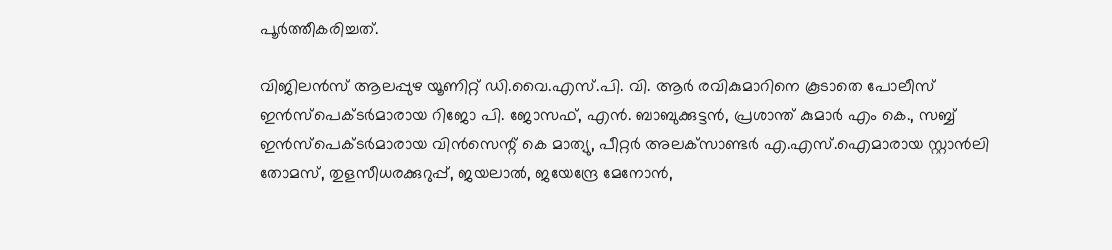പൂർത്തീകരിച്ചത്.

വിജിലൻസ് ആലപ്പുഴ യൂണിറ്റ് ഡി.വൈ.എസ്.പി. വി. ആർ രവികുമാറിനെ കൂടാതെ പോലീസ് ഇൻസ്‌പെക്ടർമാരായ റിജോ പി. ജോസഫ്, എൻ. ബാബുക്കുട്ടൻ, പ്രശാന്ത് കുമാർ എം കെ., സബ്ബ് ഇൻസ്‌പെക്ടർമാരായ വിൻസെന്റ് കെ മാത്യു, പീറ്റർ അലക്‌സാണ്ടർ എ.എസ്.ഐമാരായ സ്റ്റാൻലി തോമസ്, തുളസീധരക്കുറുപ്പ്, ജയലാൽ, ജയേന്ദ്രേ മേനോൻ,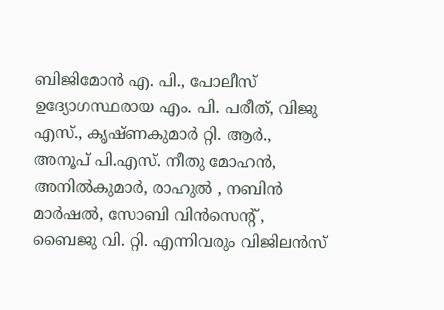ബിജിമോൻ എ. പി., പോലീസ് ഉദ്യോഗസ്ഥരായ എം. പി. പരീത്, വിജു എസ്., കൃഷ്ണകുമാർ റ്റി. ആർ., അനൂപ് പി.എസ്. നീതു മോഹൻ, അനിൽകുമാർ, രാഹുൽ , നബിൻ മാർഷൽ, സോബി വിൻസെന്റ് , ബൈജു വി. റ്റി. എന്നിവരും വിജിലൻസ്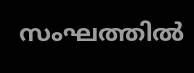സംഘത്തിൽ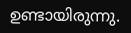ഉണ്ടായിരുന്നു.